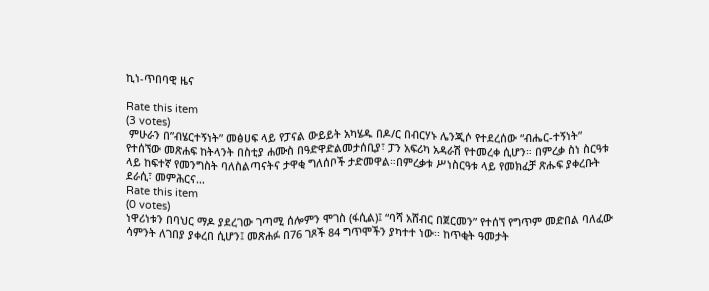ኪነ-ጥበባዊ ዜና

Rate this item
(3 votes)
 ምሁራን በ”ብሄርተኝነት” መፅሀፍ ላይ የፓናል ውይይት አካሄዱ በዶ/ር በብርሃኑ ሌንጂሶ የተደረሰው “ብሔር-ተኝነት” የተሰኘው መጽሐፍ ከትላንት በስቲያ ሐሙስ በዓድዋድልመታሰቢያ፣ ፓን አፍሪካ አዳራሽ የተመረቀ ሲሆን። በምረቃ ስነ ስርዓቱ ላይ ከፍተኛ የመንግስት ባለስልጣናትና ታዋቂ ግለሰቦች ታድመዋል።በምረቃቱ ሥነስርዓቱ ላይ የመክፈቻ ጽሑፍ ያቀረቡት ደራሲ፣ መምሕርና…
Rate this item
(0 votes)
ነዋሪነቱን በባህር ማዶ ያደረገው ገጣሚ ሰሎምን ሞገስ (ፋሲል)፤ “ባሻ አሸብር በጀርመን” የተሰኘ የግጥም መድበል ባለፈው ሳምንት ለገበያ ያቀረበ ሲሆን፤ መጽሐፉ በ76 ገጾች 84 ግጥሞችን ያካተተ ነው፡፡ ከጥቂት ዓመታት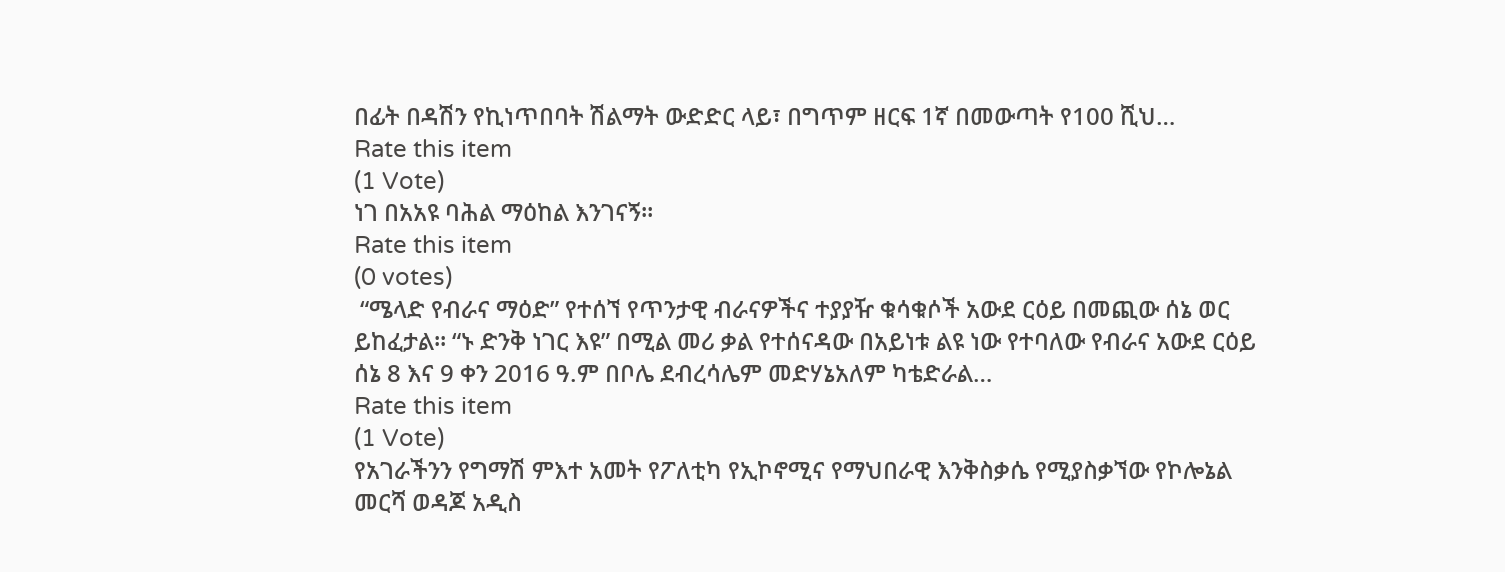በፊት በዳሽን የኪነጥበባት ሽልማት ውድድር ላይ፣ በግጥም ዘርፍ 1ኛ በመውጣት የ100 ሺህ…
Rate this item
(1 Vote)
ነገ በአአዩ ባሕል ማዕከል እንገናኝ።
Rate this item
(0 votes)
 “ሜላድ የብራና ማዕድ” የተሰኘ የጥንታዊ ብራናዎችና ተያያዥ ቁሳቁሶች አውደ ርዕይ በመጪው ሰኔ ወር ይከፈታል፡፡ “ኑ ድንቅ ነገር እዩ” በሚል መሪ ቃል የተሰናዳው በአይነቱ ልዩ ነው የተባለው የብራና አውደ ርዕይ ሰኔ 8 እና 9 ቀን 2016 ዓ.ም በቦሌ ደብረሳሌም መድሃኔአለም ካቴድራል…
Rate this item
(1 Vote)
የአገራችንን የግማሽ ምእተ አመት የፖለቲካ የኢኮኖሚና የማህበራዊ እንቅስቃሴ የሚያስቃኘው የኮሎኔል መርሻ ወዳጆ አዲስ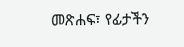መጽሐፍ፣ የፊታችን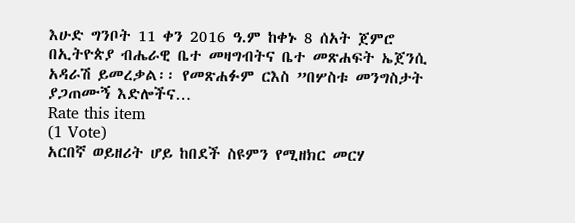እሁድ ግንቦት 11 ቀን 2016 ዓ.ም ከቀኑ 8 ሰአት ጀምሮ በኢትዮጵያ ብሔራዊ ቤተ መዛግብትና ቤተ መጽሐፍት ኤጀንሲ አዳራሽ ይመረቃል፡፡ የመጽሐፉም ርእስ ”በሦስቱ መንግስታት ያጋጠሙኝ እድሎችና…
Rate this item
(1 Vote)
አርበኛ ወይዘሪት ሆይ ከበደች ስዩምን የሚዘክር መርሃ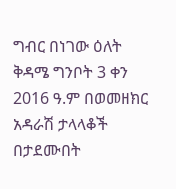ግብር በነገው ዕለት ቅዳሜ ግንቦት 3 ቀን 2016 ዓ.ም በወመዘክር አዳራሽ ታላላቆች በታደሙበት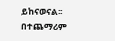ይከናወናል፡፡ በተጨማሪም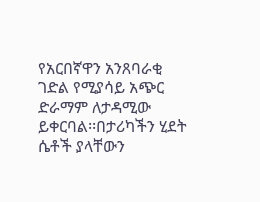የአርበኛዋን አንጸባራቂ ገድል የሚያሳይ አጭር ድራማም ለታዳሚው ይቀርባል፡፡በታሪካችን ሂደት ሴቶች ያላቸውን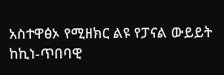አስተዋፅኦ የሚዘክር ልዩ የፓናል ውይይት ከኪነ-ጥበባዊ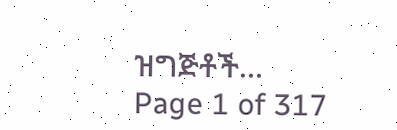ዝግጅቶች…
Page 1 of 317